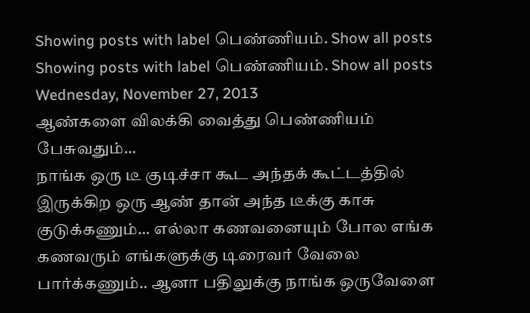Showing posts with label பெண்ணியம். Show all posts
Showing posts with label பெண்ணியம். Show all posts
Wednesday, November 27, 2013
ஆண்களை விலக்கி வைத்து பெண்ணியம் பேசுவதும்...
நாங்க ஒரு டீ குடிச்சா கூட அந்தக் கூட்டத்தில் இருக்கிற ஒரு ஆண் தான் அந்த டீக்கு காசு குடுக்கணும்... எல்லா கணவனையும் போல எங்க கணவரும் எங்களுக்கு டிரைவர் வேலை பார்க்கணும்.. ஆனா பதிலுக்கு நாங்க ஒருவேளை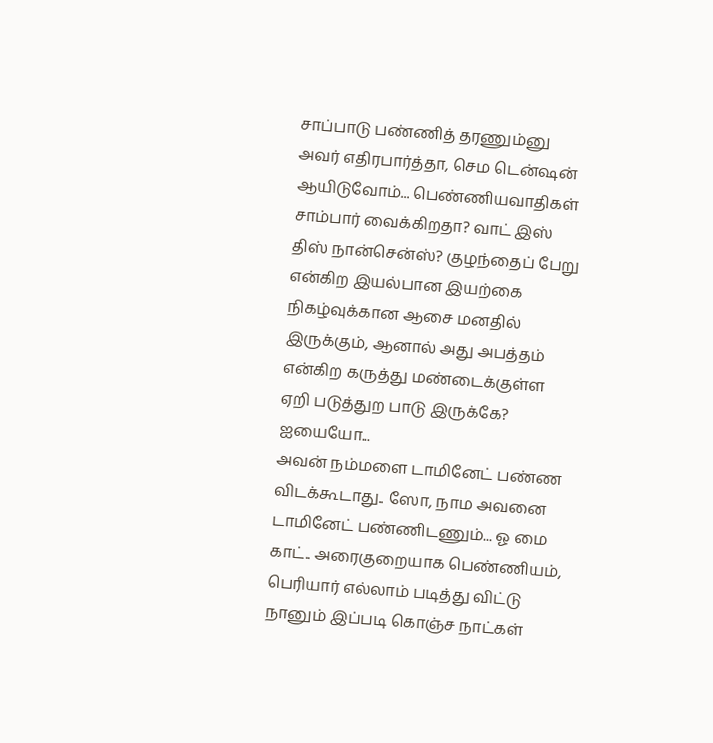சாப்பாடு பண்ணித் தரணும்னு அவர் எதிரபார்த்தா, செம டென்ஷன் ஆயிடுவோம்... பெண்ணியவாதிகள் சாம்பார் வைக்கிறதா? வாட் இஸ் திஸ் நான்சென்ஸ்? குழந்தைப் பேறு என்கிற இயல்பான இயற்கை நிகழ்வுக்கான ஆசை மனதில் இருக்கும், ஆனால் அது அபத்தம் என்கிற கருத்து மண்டைக்குள்ள ஏறி படுத்துற பாடு இருக்கே? ஐயையோ...
அவன் நம்மளை டாமினேட் பண்ண விடக்கூடாது.. ஸோ, நாம அவனை டாமினேட் பண்ணிடணும்... ஓ மை காட்.. அரைகுறையாக பெண்ணியம், பெரியார் எல்லாம் படித்து விட்டு நானும் இப்படி கொஞ்ச நாட்கள்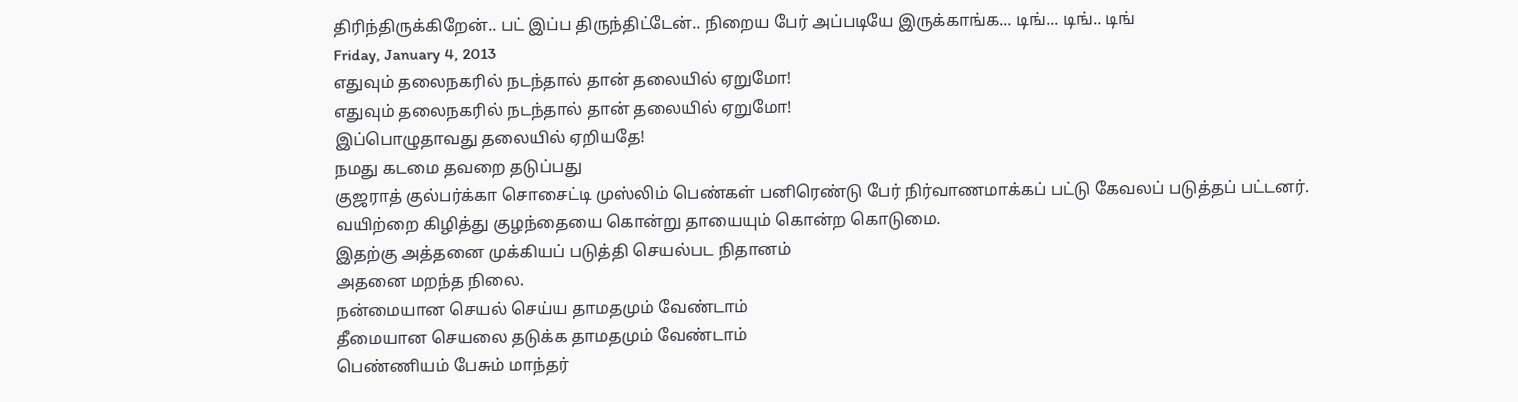திரிந்திருக்கிறேன்.. பட் இப்ப திருந்திட்டேன்.. நிறைய பேர் அப்படியே இருக்காங்க... டிங்... டிங்.. டிங்
Friday, January 4, 2013
எதுவும் தலைநகரில் நடந்தால் தான் தலையில் ஏறுமோ!
எதுவும் தலைநகரில் நடந்தால் தான் தலையில் ஏறுமோ!
இப்பொழுதாவது தலையில் ஏறியதே!
நமது கடமை தவறை தடுப்பது
குஜராத் குல்பர்க்கா சொசைட்டி முஸ்லிம் பெண்கள் பனிரெண்டு பேர் நிர்வாணமாக்கப் பட்டு கேவலப் படுத்தப் பட்டனர்.
வயிற்றை கிழித்து குழந்தையை கொன்று தாயையும் கொன்ற கொடுமை.
இதற்கு அத்தனை முக்கியப் படுத்தி செயல்பட நிதானம்
அதனை மறந்த நிலை.
நன்மையான செயல் செய்ய தாமதமும் வேண்டாம்
தீமையான செயலை தடுக்க தாமதமும் வேண்டாம்
பெண்ணியம் பேசும் மாந்தர்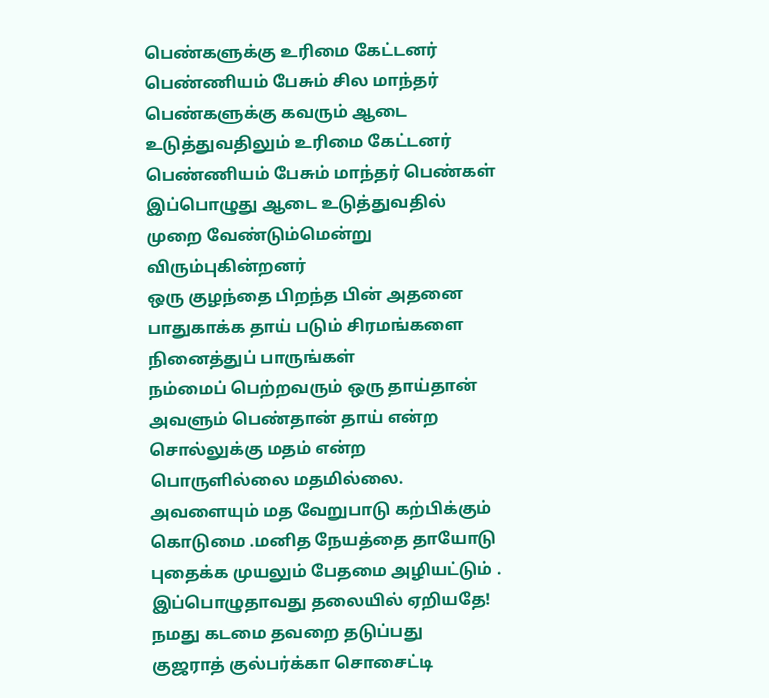பெண்களுக்கு உரிமை கேட்டனர்
பெண்ணியம் பேசும் சில மாந்தர் பெண்களுக்கு கவரும் ஆடை உடுத்துவதிலும் உரிமை கேட்டனர்
பெண்ணியம் பேசும் மாந்தர் பெண்கள் இப்பொழுது ஆடை உடுத்துவதில் முறை வேண்டும்மென்று விரும்புகின்றனர்
ஒரு குழந்தை பிறந்த பின் அதனை பாதுகாக்க தாய் படும் சிரமங்களை நினைத்துப் பாருங்கள்
நம்மைப் பெற்றவரும் ஒரு தாய்தான் அவளும் பெண்தான் தாய் என்ற சொல்லுக்கு மதம் என்ற பொருளில்லை மதமில்லை. அவளையும் மத வேறுபாடு கற்பிக்கும் கொடுமை .மனித நேயத்தை தாயோடு புதைக்க முயலும் பேதமை அழியட்டும் .
இப்பொழுதாவது தலையில் ஏறியதே!
நமது கடமை தவறை தடுப்பது
குஜராத் குல்பர்க்கா சொசைட்டி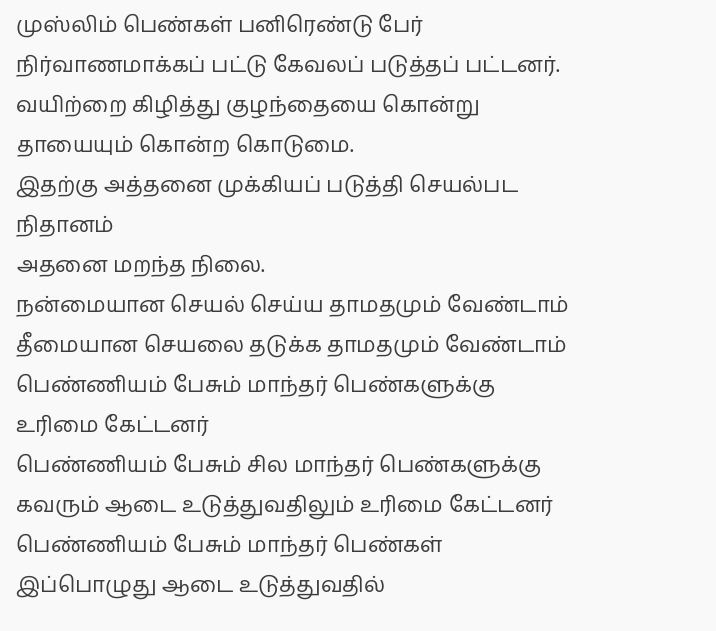முஸ்லிம் பெண்கள் பனிரெண்டு பேர் நிர்வாணமாக்கப் பட்டு கேவலப் படுத்தப் பட்டனர்.
வயிற்றை கிழித்து குழந்தையை கொன்று தாயையும் கொன்ற கொடுமை.
இதற்கு அத்தனை முக்கியப் படுத்தி செயல்பட நிதானம்
அதனை மறந்த நிலை.
நன்மையான செயல் செய்ய தாமதமும் வேண்டாம்
தீமையான செயலை தடுக்க தாமதமும் வேண்டாம்
பெண்ணியம் பேசும் மாந்தர் பெண்களுக்கு உரிமை கேட்டனர்
பெண்ணியம் பேசும் சில மாந்தர் பெண்களுக்கு கவரும் ஆடை உடுத்துவதிலும் உரிமை கேட்டனர்
பெண்ணியம் பேசும் மாந்தர் பெண்கள் இப்பொழுது ஆடை உடுத்துவதில்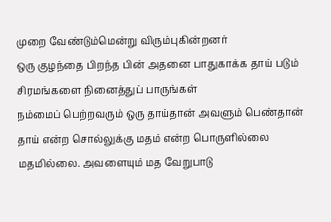முறை வேண்டும்மென்று விரும்புகின்றனர்
ஒரு குழந்தை பிறந்த பின் அதனை பாதுகாக்க தாய் படும் சிரமங்களை நினைத்துப் பாருங்கள்
நம்மைப் பெற்றவரும் ஒரு தாய்தான் அவளும் பெண்தான் தாய் என்ற சொல்லுக்கு மதம் என்ற பொருளில்லை மதமில்லை. அவளையும் மத வேறுபாடு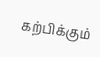கற்பிக்கும்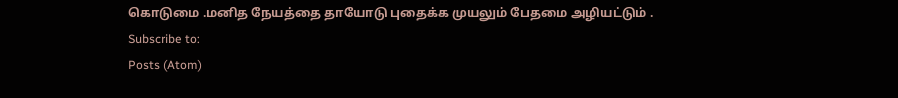கொடுமை .மனித நேயத்தை தாயோடு புதைக்க முயலும் பேதமை அழியட்டும் .
Subscribe to:
Posts (Atom)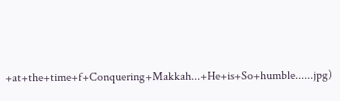+at+the+time+f+Conquering+Makkah...+He+is+So+humble......jpg)